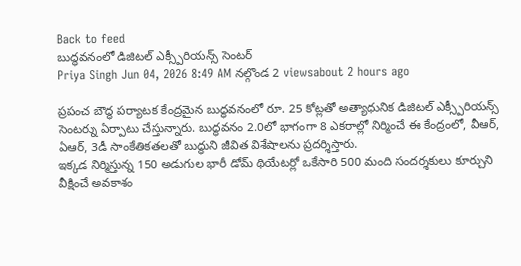Back to feed
బుద్ధవనంలో డిజిటల్ ఎక్స్పీరియన్స్ సెంటర్
Priya Singh Jun 04, 2026 8:49 AM నల్గొండ 2 viewsabout 2 hours ago

ప్రపంచ బౌద్ధ పర్యాటక కేంద్రమైన బుద్ధవనంలో రూ. 25 కోట్లతో అత్యాధునిక డిజిటల్ ఎక్స్పీరియన్స్ సెంటర్ను ఏర్పాటు చేస్తున్నారు. బుద్ధవనం 2.0లో భాగంగా 8 ఎకరాల్లో నిర్మించే ఈ కేంద్రంలో, వీఆర్, ఏఆర్, 3డీ సాంకేతికతలతో బుద్ధుని జీవిత విశేషాలను ప్రదర్శిస్తారు.
ఇక్కడ నిర్మిస్తున్న 150 అడుగుల భారీ డోమ్ థియేటర్లో ఒకేసారి 500 మంది సందర్శకులు కూర్చుని వీక్షించే అవకాశం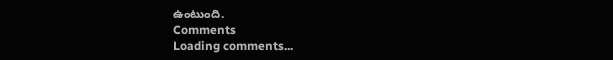ఉంటుంది.
Comments
Loading comments...